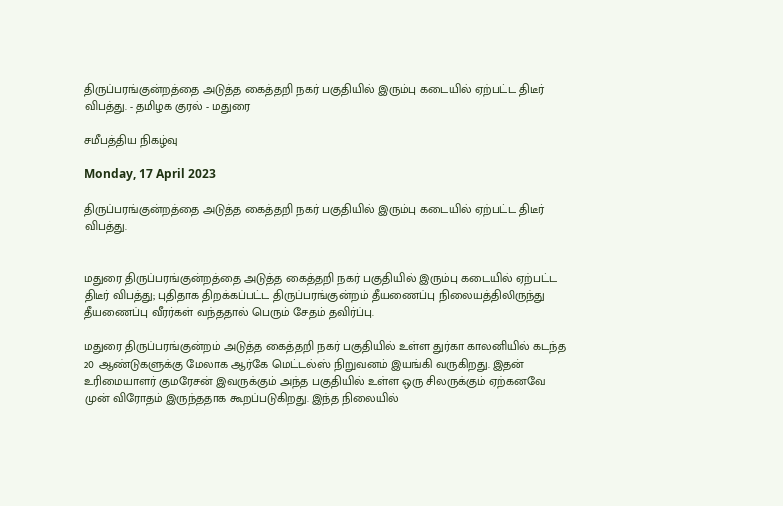திருப்பரங்குன்றத்தை அடுத்த கைத்தறி நகர் பகுதியில் இரும்பு கடையில் ஏற்பட்ட திடீர் விபத்து. - தமிழக குரல் - மதுரை

சமீபத்திய நிகழ்வு

Monday, 17 April 2023

திருப்பரங்குன்றத்தை அடுத்த கைத்தறி நகர் பகுதியில் இரும்பு கடையில் ஏற்பட்ட திடீர் விபத்து.


மதுரை திருப்பரங்குன்றத்தை அடுத்த கைத்தறி நகர் பகுதியில் இரும்பு கடையில் ஏற்பட்ட திடீர் விபத்து; புதிதாக திறக்கப்பட்ட திருப்பரங்குன்றம் தீயணைப்பு நிலையத்திலிருந்து தீயணைப்பு வீரர்கள் வந்ததால் பெரும் சேதம் தவிர்ப்பு.

மதுரை திருப்பரங்குன்றம் அடுத்த கைத்தறி நகர் பகுதியில் உள்ள துர்கா காலனியில் கடந்த 20 ஆண்டுகளுக்கு மேலாக ஆர்கே மெட்டல்ஸ் நிறுவனம் இயங்கி வருகிறது. இதன் உரிமையாளர் குமரேசன் இவருக்கும் அந்த பகுதியில் உள்ள ஒரு சிலருக்கும் ஏற்கனவே முன் விரோதம் இருந்ததாக கூறப்படுகிறது. இந்த நிலையில்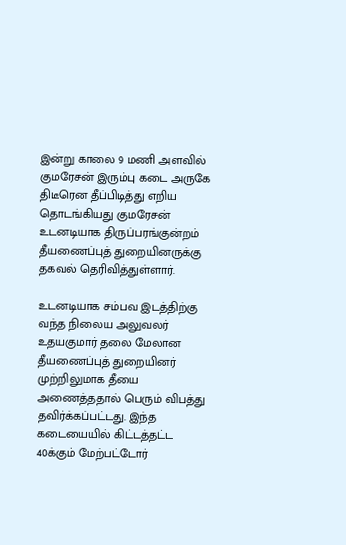இன்று காலை 9 மணி அளவில் குமரேசன் இரும்பு கடை அருகே திடீரென தீப்பிடித்து எறிய தொடங்கியது குமரேசன் உடனடியாக திருப்பரங்குன்றம் தீயணைப்புத் துறையினருக்கு தகவல் தெரிவித்துள்ளார்.

உடனடியாக சம்பவ இடத்திற்கு வந்த நிலைய அலுவலர் உதயகுமார் தலை மேலான தீயணைப்புத் துறையினர் முற்றிலுமாக தீயை அணைத்ததால் பெரும் விபத்து தவிர்க்கப்பட்டது. இந்த கடையையில் கிட்டத்தட்ட 40க்கும் மேற்பட்டோர்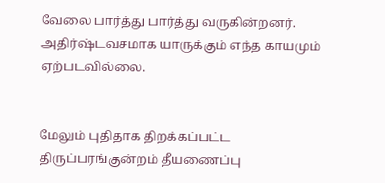வேலை பார்த்து பார்த்து வருகின்றனர். அதிர்ஷ்டவசமாக யாருக்கும் எந்த காயமும் ஏற்படவில்லை.


மேலும் புதிதாக திறக்கப்பட்ட திருப்பரங்குன்றம் தீயணைப்பு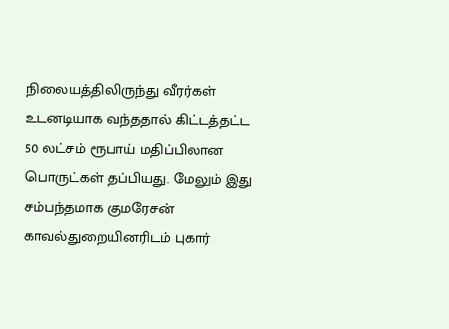நிலையத்திலிருந்து வீரர்கள் உடனடியாக வந்ததால் கிட்டத்தட்ட 50 லட்சம் ரூபாய் மதிப்பிலான பொருட்கள் தப்பியது. மேலும் இது சம்பந்தமாக குமரேசன் காவல்துறையினரிடம் புகார்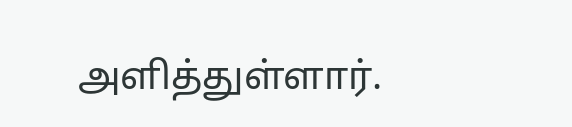அளித்துள்ளார்.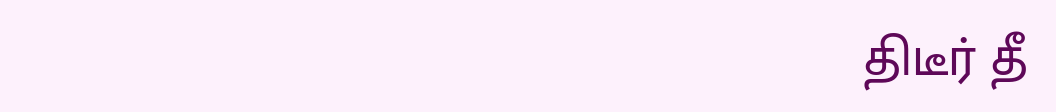திடீர் தீ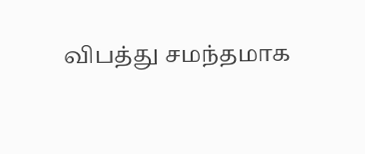விபத்து சமந்தமாக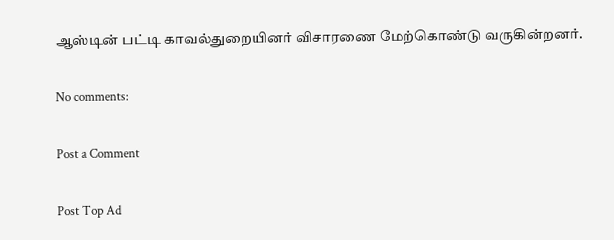ஆஸ்டின் பட்டி காவல்துறையினர் விசாரணை மேற்கொண்டு வருகின்றனர்.

No comments:

Post a Comment

Post Top Ad